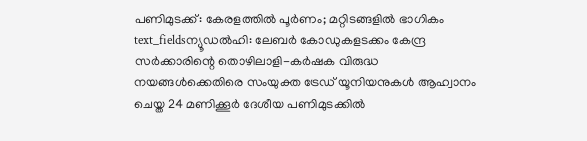പണിമുടക്ക്: കേരളത്തിൽ പൂർണം; മറ്റിടങ്ങളിൽ ഭാഗികം
text_fieldsന്യൂഡൽഹി: ലേബർ കോഡുകളടക്കം കേന്ദ്ര സർക്കാരിന്റെ തൊഴിലാളി-കർഷക വിരുദ്ധ നയങ്ങൾക്കെതിരെ സംയുക്ത ട്രേഡ് യൂനിയനുകൾ ആഹ്വാനം ചെയ്ത 24 മണിക്കൂർ ദേശീയ പണിമുടക്കിൽ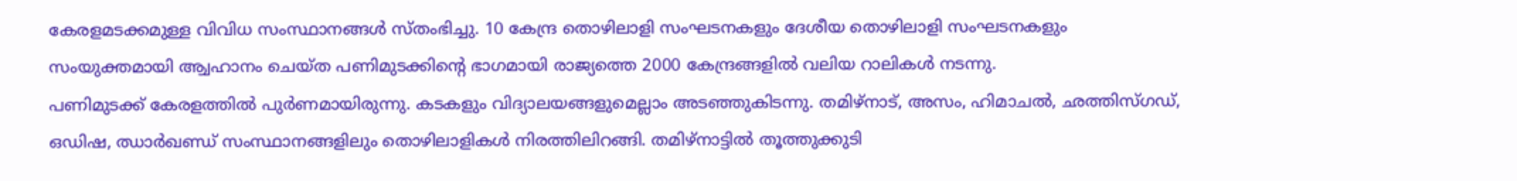കേരളമടക്കമുള്ള വിവിധ സംസ്ഥാനങ്ങൾ സ്തംഭിച്ചു. 10 കേന്ദ്ര തൊഴിലാളി സംഘടനകളും ദേശീയ തൊഴിലാളി സംഘടനകളും സംയുക്തമായി ആ്വഹാനം ചെയ്ത പണിമുടക്കിന്റെ ഭാഗമായി രാജ്യത്തെ 2000 കേന്ദ്രങ്ങളിൽ വലിയ റാലികൾ നടന്നു.
പണിമുടക്ക് കേരളത്തിൽ പുർണമായിരുന്നു. കടകളും വിദ്യാലയങ്ങളുമെല്ലാം അടഞ്ഞുകിടന്നു. തമിഴ്നാട്, അസം, ഹിമാചൽ, ഛത്തിസ്ഗഡ്, ഒഡിഷ, ഝാർഖണ്ഡ് സംസ്ഥാനങ്ങളിലും തൊഴിലാളികൾ നിരത്തിലിറങ്ങി. തമിഴ്നാട്ടിൽ തൂത്തുക്കുടി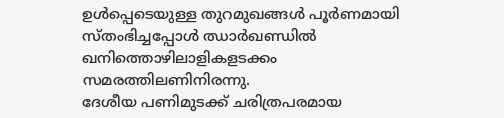ഉൾപ്പെടെയുള്ള തുറമുഖങ്ങൾ പൂർണമായി സ്തംഭിച്ചപ്പോൾ ഝാർഖണ്ഡിൽ ഖനിത്തൊഴിലാളികളടക്കം സമരത്തിലണിനിരന്നു.
ദേശീയ പണിമുടക്ക് ചരിത്രപരമായ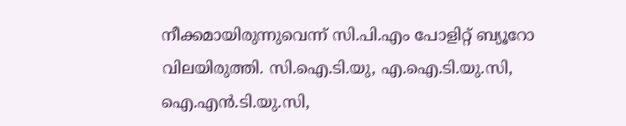നീക്കമായിരുന്നുവെന്ന് സി.പി.എം പോളിറ്റ് ബ്യൂറോ വിലയിരുത്തി. സി.ഐ.ടി.യു, എ.ഐ.ടി.യു.സി, ഐ.എൻ.ടി.യു.സി,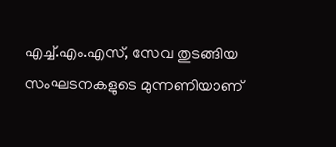എച്ച്.എം.എസ്, സേവ തുടങ്ങിയ സംഘടനകളുടെ മുന്നണിയാണ്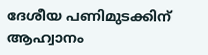ദേശീയ പണിമുടക്കിന് ആഹ്വാനം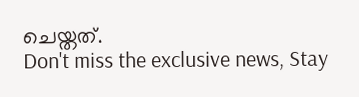ചെയ്തത്.
Don't miss the exclusive news, Stay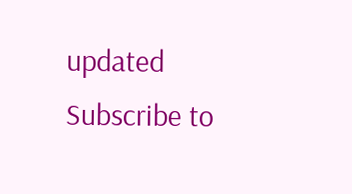updated
Subscribe to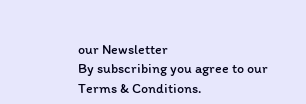our Newsletter
By subscribing you agree to our Terms & Conditions.